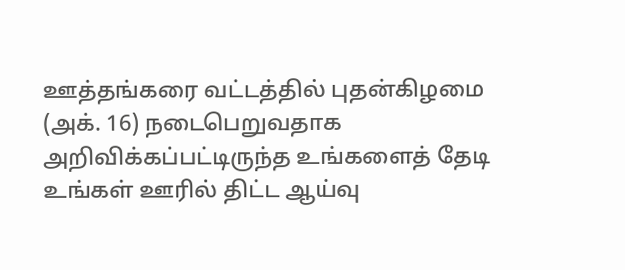ஊத்தங்கரை வட்டத்தில் புதன்கிழமை (அக். 16) நடைபெறுவதாக அறிவிக்கப்பட்டிருந்த உங்களைத் தேடி உங்கள் ஊரில் திட்ட ஆய்வு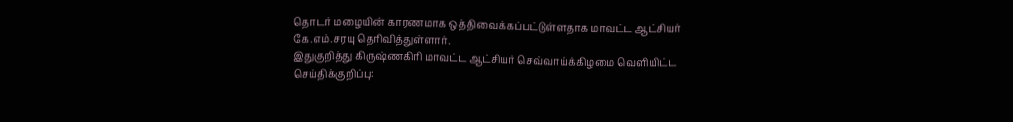தொடர் மழையின் காரணமாக ஒத்திவைக்கப்பட்டுள்ளதாக மாவட்ட ஆட்சியர் கே.எம்.சரயு தெரிவித்துள்ளார்.
இதுகுறித்து கிருஷ்ணகிரி மாவட்ட ஆட்சியர் செவ்வாய்க்கிழமை வெளியிட்ட செய்திக்குறிப்பு: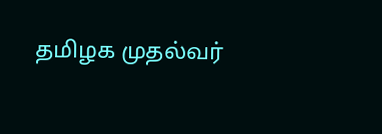தமிழக முதல்வர்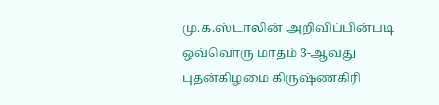மு.க.ஸ்டாலின் அறிவிப்பின்படி ஒவ்வொரு மாதம் 3-ஆவது புதன்கிழமை கிருஷ்ணகிரி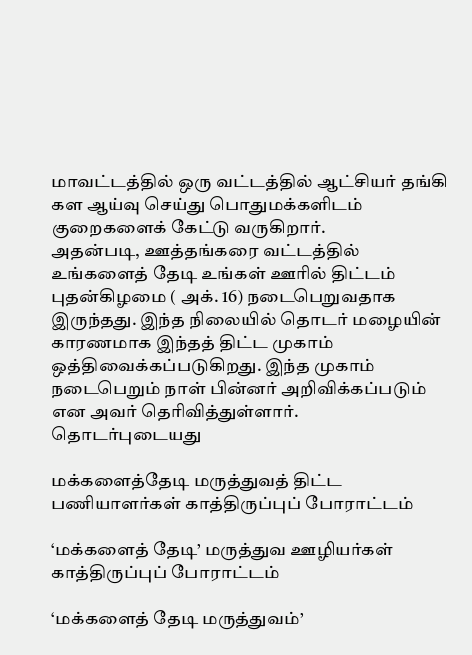மாவட்டத்தில் ஒரு வட்டத்தில் ஆட்சியர் தங்கி கள ஆய்வு செய்து பொதுமக்களிடம் குறைகளைக் கேட்டு வருகிறார்.
அதன்படி, ஊத்தங்கரை வட்டத்தில் உங்களைத் தேடி உங்கள் ஊரில் திட்டம் புதன்கிழமை ( அக். 16) நடைபெறுவதாக இருந்தது. இந்த நிலையில் தொடர் மழையின் காரணமாக இந்தத் திட்ட முகாம் ஒத்திவைக்கப்படுகிறது. இந்த முகாம் நடைபெறும் நாள் பின்னர் அறிவிக்கப்படும் என அவர் தெரிவித்துள்ளார்.
தொடர்புடையது

மக்களைத்தேடி மருத்துவத் திட்ட பணியாளர்கள் காத்திருப்புப் போராட்டம்

‘மக்களைத் தேடி’ மருத்துவ ஊழியர்கள் காத்திருப்புப் போராட்டம்

‘மக்களைத் தேடி மருத்துவம்’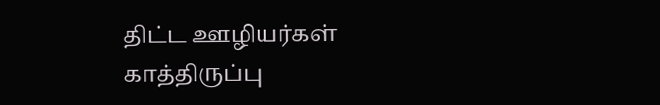திட்ட ஊழியர்கள் காத்திருப்பு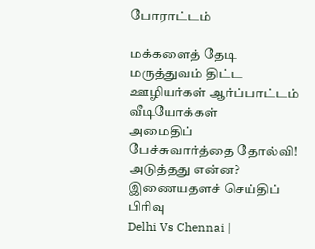போராட்டம்

மக்களைத் தேடி மருத்துவம் திட்ட ஊழியர்கள் ஆர்ப்பாட்டம்
வீடியோக்கள்
அமைதிப் பேச்சுவார்த்தை தோல்வி! அடுத்தது என்ன?
இணையதளச் செய்திப் பிரிவு
Delhi Vs Chennai |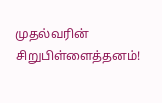முதல்வரின் சிறுபிள்ளைத்தனம்!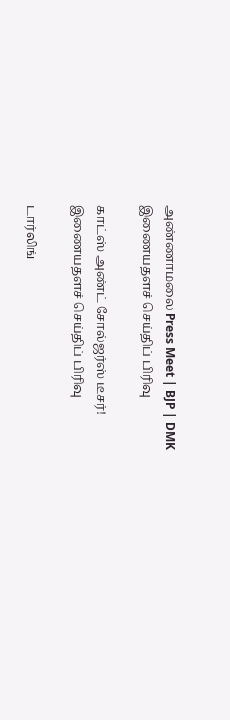அண்ணாமலை Press Meet | BJP | DMK
இணையதளச் செய்திப் பிரிவு

காட்ஸ் அண்ட் சோல்ஜர்ஸ் டீசர்!
இணையதளச் செய்திப் பிரிவு

டார்லிங்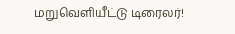மறுவெளியீட்டு டிரைலர்!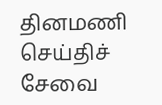தினமணி செய்திச் சேவை